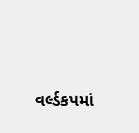વર્લ્ડકપમાં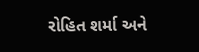રોહિત શર્મા અને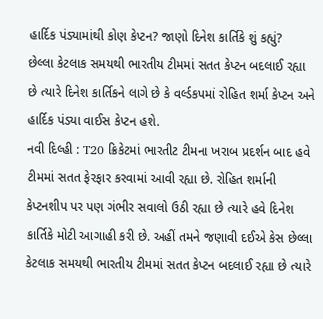હાર્દિક પંડ્યામાંથી કોણ કેપ્ટન? જાણો દિનેશ કાર્તિકે શું કહ્યું?
છેલ્લા કેટલાક સમયથી ભારતીય ટીમમાં સતત કેપ્ટન બદલાઈ રહ્યા છે ત્યારે દિનેશ કાર્તિકને લાગે છે કે વર્લ્ડકપમાં રોહિત શર્મા કેપ્ટન અને હાર્દિક પંડ્યા વાઈસ કેપ્ટન હશે.
નવી દિલ્હી : T20 ક્રિકેટમાં ભારતીટ ટીમના ખરાબ પ્રદર્શન બાદ હવે ટીમમાં સતત ફેરફાર કરવામાં આવી રહ્યા છે. રોહિત શર્માની કેપ્ટનશીપ પર પણ ગંભીર સવાલો ઉઠી રહ્યા છે ત્યારે હવે દિનેશ કાર્તિકે મોટી આગાહી કરી છે. અહીં તમને જણાવી દઈએ કેસ છેલ્લા કેટલાક સમયથી ભારતીય ટીમમાં સતત કેપ્ટન બદલાઈ રહ્યા છે ત્યારે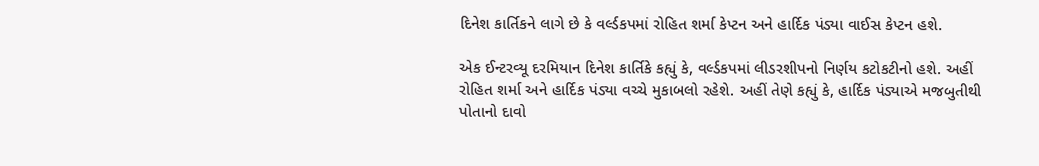દિનેશ કાર્તિકને લાગે છે કે વર્લ્ડકપમાં રોહિત શર્મા કેપ્ટન અને હાર્દિક પંડ્યા વાઈસ કેપ્ટન હશે.

એક ઈન્ટરવ્યૂ દરમિયાન દિનેશ કાર્તિકે કહ્યું કે, વર્લ્ડકપમાં લીડરશીપનો નિર્ણય કટોકટીનો હશે. અહીં રોહિત શર્મા અને હાર્દિક પંડ્યા વચ્ચે મુકાબલો રહેશે. અહીં તેણે કહ્યું કે, હાર્દિક પંડ્યાએ મજબુતીથી પોતાનો દાવો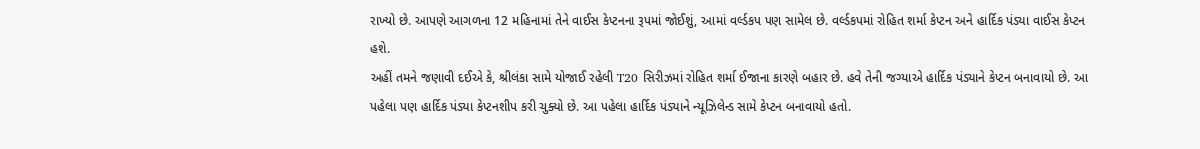રાખ્યો છે. આપણે આગળના 12 મહિનામાં તેને વાઈસ કેપ્ટનના રૂપમાં જોઈશું, આમાં વર્લ્ડકપ પણ સામેલ છે. વર્લ્ડકપમાં રોહિત શર્મા કેપ્ટન અને હાર્દિક પંડ્યા વાઈસ કેપ્ટન હશે.
અહીં તમને જણાવી દઈએ કે, શ્રીલંકા સામે યોજાઈ રહેલી T20 સિરીઝમાં રોહિત શર્મા ઈજાના કારણે બહાર છે. હવે તેની જગ્યાએ હાર્દિક પંડ્યાને કેપ્ટન બનાવાયો છે. આ પહેલા પણ હાર્દિક પંડ્યા કેપ્ટનશીપ કરી ચુક્યો છે. આ પહેલા હાર્દિક પંડ્યાને ન્યૂઝિલેન્ડ સામે કેપ્ટન બનાવાયો હતો.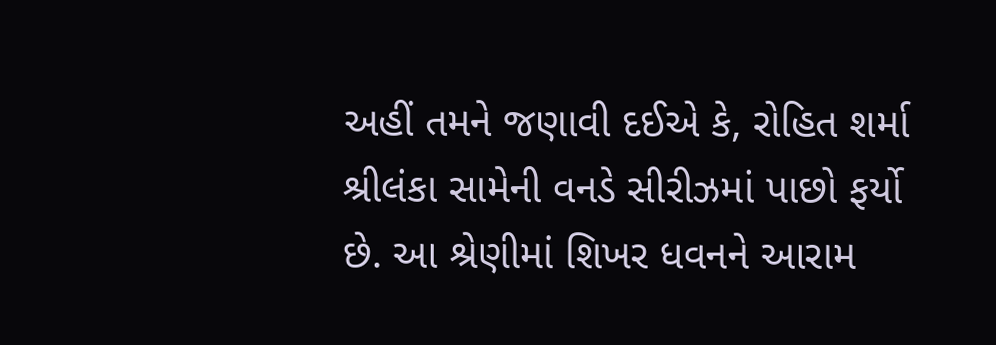અહીં તમને જણાવી દઈએ કે, રોહિત શર્મા શ્રીલંકા સામેની વનડે સીરીઝમાં પાછો ફર્યો છે. આ શ્રેણીમાં શિખર ધવનને આરામ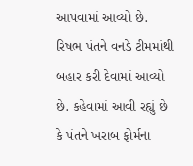આપવામાં આવ્યો છે. રિષભ પંતને વનડે ટીમમાંથી બહાર કરી દેવામાં આવ્યો છે. કહેવામાં આવી રહ્યું છે કે પંતને ખરાબ ફોર્મના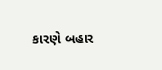કારણે બહાર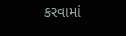કરવામાં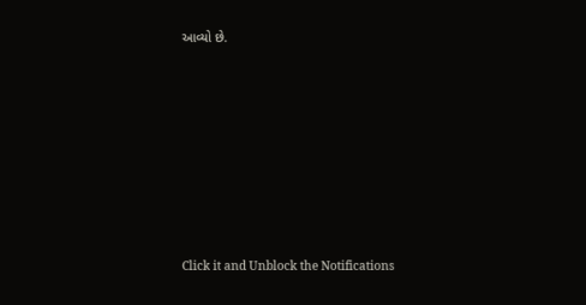આવ્યો છે.












Click it and Unblock the Notifications